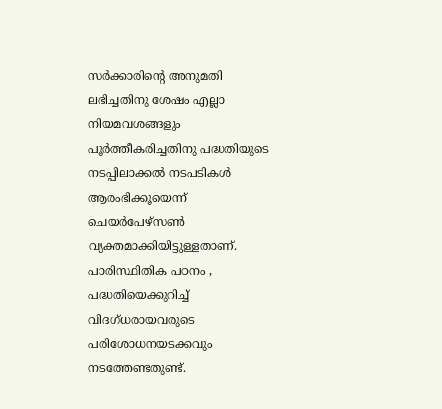സർക്കാരിൻ്റെ അനുമതി ലഭിച്ചതിനു ശേഷം എല്ലാ നിയമവശങ്ങളും പൂർത്തീകരിച്ചതിനു പദ്ധതിയുടെ നടപ്പിലാക്കൽ നടപടികൾ ആരംഭിക്കൂയെന്ന് ചെയർപേഴ്സൺ വ്യക്തമാക്കിയിട്ടുള്ളതാണ്. പാരിസ്ഥിതിക പഠനം , പദ്ധതിയെക്കുറിച്ച് വിദഗ്ധരായവരുടെ പരിശോധനയടക്കവും നടത്തേണ്ടതുണ്ട്.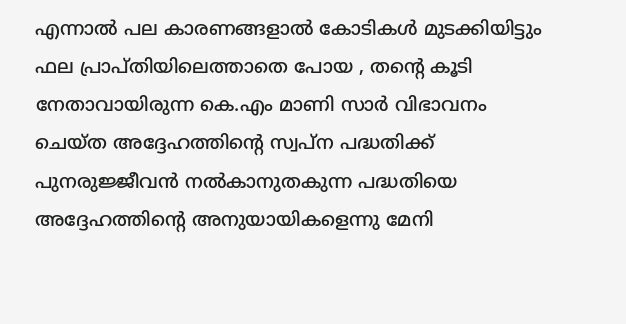എന്നാൽ പല കാരണങ്ങളാൽ കോടികൾ മുടക്കിയിട്ടും ഫല പ്രാപ്തിയിലെത്താതെ പോയ , തൻ്റെ കൂടി നേതാവായിരുന്ന കെ.എം മാണി സാർ വിഭാവനം ചെയ്ത അദ്ദേഹത്തിൻ്റെ സ്വപ്ന പദ്ധതിക്ക് പുനരുജ്ജീവൻ നൽകാനുതകുന്ന പദ്ധതിയെ അദ്ദേഹത്തിൻ്റെ അനുയായികളെന്നു മേനി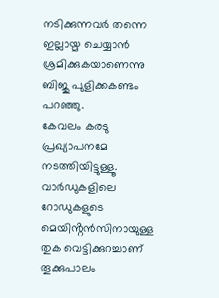നടിക്കുന്നവർ തന്നെ ഇല്ലായ്മ ചെയ്യാൻ ശ്രമിക്കുകയാണെന്നു ബിജു പുളിക്കകണ്ടം പറഞ്ഞു.
കേവലം കരടു പ്രഖ്യാപനമേ നടത്തിയിട്ടുള്ളൂ. വാർഡുകളിലെ റോഡുകളുടെ മെയിൻ്റൻസിനായുള്ള തുക വെട്ടിക്കുറച്ചാണ് തൂക്കുപാലം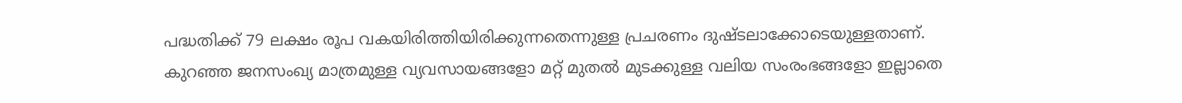പദ്ധതിക്ക് 79 ലക്ഷം രൂപ വകയിരിത്തിയിരിക്കുന്നതെന്നുള്ള പ്രചരണം ദുഷ്ടലാക്കോടെയുള്ളതാണ്.
കുറഞ്ഞ ജനസംഖ്യ മാത്രമുള്ള വ്യവസായങ്ങളോ മറ്റ് മുതൽ മുടക്കുള്ള വലിയ സംരംഭങ്ങളോ ഇല്ലാതെ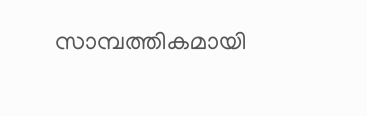സാമ്പത്തികമായി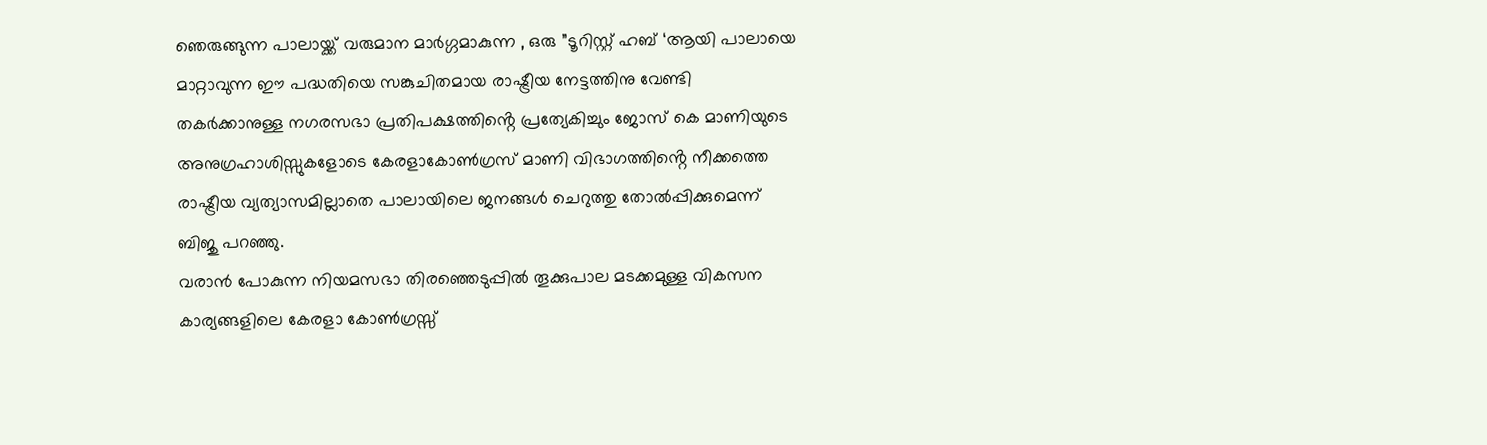ഞെരുങ്ങുന്ന പാലായ്ക്ക് വരുമാന മാർഗ്ഗമാകുന്ന , ഒരു ”ടൂറിസ്റ്റ് ഹബ് ‘ആയി പാലായെ മാറ്റാവുന്ന ഈ പദ്ധതിയെ സങ്കുചിതമായ രാഷ്ട്രീയ നേട്ടത്തിനു വേണ്ടി തകർക്കാനുള്ള നഗരസഭാ പ്രതിപക്ഷത്തിൻ്റെ പ്രത്യേകിച്ചും ജോസ് കെ മാണിയുടെ അനുഗ്രഹാശിസ്സുകളോടെ കേരളാകോൺഗ്രസ് മാണി വിഭാഗത്തിൻ്റെ നീക്കത്തെ രാഷ്ട്രീയ വ്യത്യാസമില്ലാതെ പാലായിലെ ജനങ്ങൾ ചെറുത്തു തോൽപ്പിക്കുമെന്ന് ബിജു പറഞ്ഞു.
വരാൻ പോകുന്ന നിയമസഭാ തിരഞ്ഞെടുപ്പിൽ തൂക്കുപാല മടക്കമുള്ള വികസന കാര്യങ്ങളിലെ കേരളാ കോൺഗ്രസ്സ്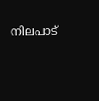നിലപാട്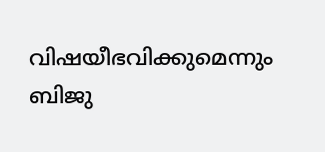വിഷയീഭവിക്കുമെന്നും ബിജു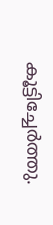കൂട്ടിച്ചേർത്തു.